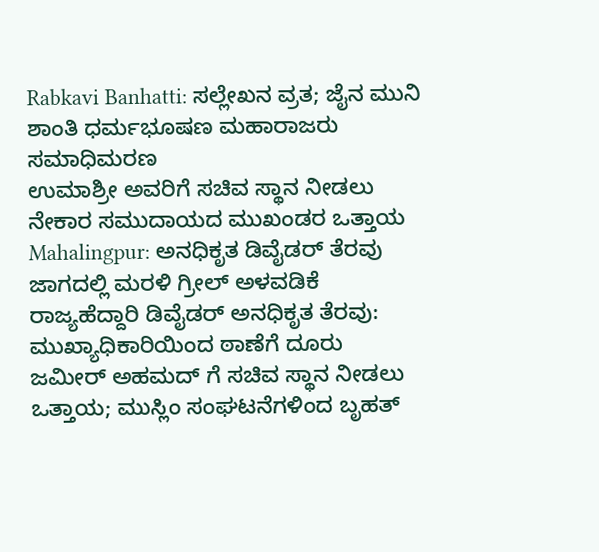Rabkavi Banhatti: ಸಲ್ಲೇಖನ ವ್ರತ; ಜೈನ ಮುನಿ ಶಾಂತಿ ಧರ್ಮಭೂಷಣ ಮಹಾರಾಜರು ಸಮಾಧಿಮರಣ
ಉಮಾಶ್ರೀ ಅವರಿಗೆ ಸಚಿವ ಸ್ಥಾನ ನೀಡಲು ನೇಕಾರ ಸಮುದಾಯದ ಮುಖಂಡರ ಒತ್ತಾಯ
Mahalingpur: ಅನಧಿಕೃತ ಡಿವೈಡರ್ ತೆರವು ಜಾಗದಲ್ಲಿ ಮರಳಿ ಗ್ರೀಲ್ ಅಳವಡಿಕೆ
ರಾಜ್ಯಹೆದ್ದಾರಿ ಡಿವೈಡರ್ ಅನಧಿಕೃತ ತೆರವು: ಮುಖ್ಯಾಧಿಕಾರಿಯಿಂದ ಠಾಣೆಗೆ ದೂರು
ಜಮೀರ್ ಅಹಮದ್ ಗೆ ಸಚಿವ ಸ್ಥಾನ ನೀಡಲು ಒತ್ತಾಯ; ಮುಸ್ಲಿಂ ಸಂಘಟನೆಗಳಿಂದ ಬೃಹತ್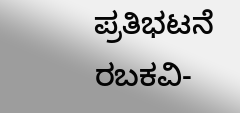ಪ್ರತಿಭಟನೆ
ರಬಕವಿ-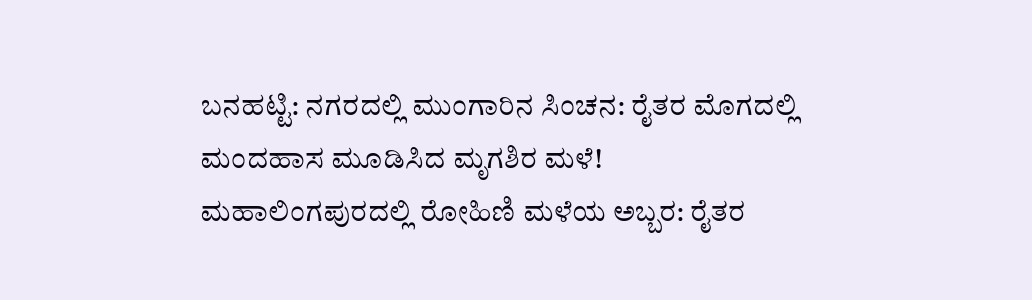ಬನಹಟ್ಟಿ: ನಗರದಲ್ಲಿ ಮುಂಗಾರಿನ ಸಿಂಚನ: ರೈತರ ಮೊಗದಲ್ಲಿ ಮಂದಹಾಸ ಮೂಡಿಸಿದ ಮೃಗಶಿರ ಮಳೆ!
ಮಹಾಲಿಂಗಪುರದಲ್ಲಿ ರೋಹಿಣಿ ಮಳೆಯ ಅಬ್ಬರ: ರೈತರ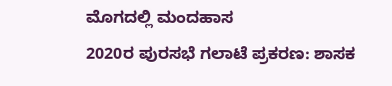ಮೊಗದಲ್ಲಿ ಮಂದಹಾಸ
2020ರ ಪುರಸಭೆ ಗಲಾಟೆ ಪ್ರಕರಣ: ಶಾಸಕ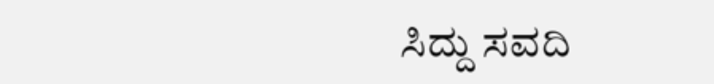ಸಿದ್ದು ಸವದಿ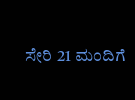ಸೇರಿ 21 ಮಂದಿಗೆ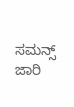ಸಮನ್ಸ್ ಜಾರಿ